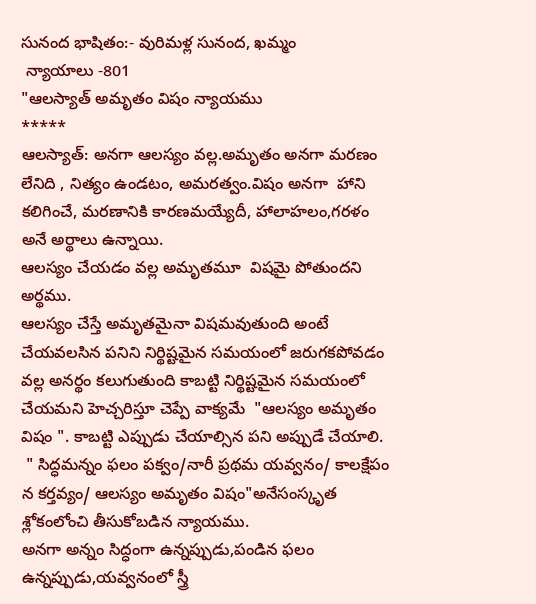సునంద భాషితం:- వురిమళ్ల సునంద, ఖమ్మం
 న్యాయాలు -801
"ఆలస్యాత్ అమృతం విషం న్యాయము
*****
ఆలస్యాత్: అనగా ఆలస్యం వల్ల.అమృతం అనగా మరణం లేనిది , నిత్యం ఉండటం, అమరత్వం.విషం అనగా  హాని కలిగించే, మరణానికి కారణమయ్యేదీ, హాలాహలం,గరళం అనే అర్థాలు ఉన్నాయి.
ఆలస్యం చేయడం వల్ల అమృతమూ  విషమై పోతుందని అర్థము.
ఆలస్యం చేస్తే అమృతమైనా విషమవుతుంది అంటే చేయవలసిన పనిని నిర్థిష్టమైన సమయంలో జరుగకపోవడం వల్ల అనర్థం కలుగుతుంది కాబట్టి నిర్థిష్టమైన సమయంలో చేయమని హెచ్చరిస్తూ చెప్పే వాక్యమే  "ఆలస్యం అమృతం విషం ". కాబట్టి ఎప్పుడు చేయాల్సిన పని అప్పుడే చేయాలి.
 " సిద్ధమన్నం ఫలం పక్వం/నారీ ప్రథమ యవ్వనం/ కాలక్షేపం న కర్తవ్యం/ ఆలస్యం అమృతం విషం"అనేసంస్కృత శ్లోకంలోంచి తీసుకోబడిన న్యాయము.
అనగా అన్నం సిద్ధంగా ఉన్నప్పుడు,పండిన ఫలం ఉన్నప్పుడు,యవ్వనంలో స్త్రీ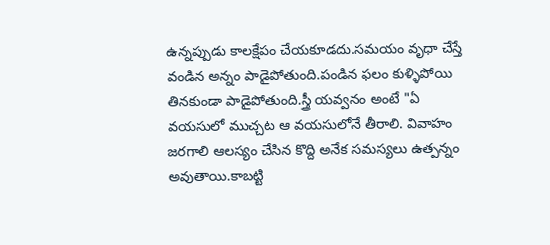ఉన్నప్పుడు కాలక్షేపం చేయకూడదు.సమయం వృధా చేస్తే వండిన అన్నం పాడైపోతుంది.పండిన ఫలం కుళ్ళిపోయి తినకుండా పాడైపోతుంది.స్త్రీ యవ్వనం అంటే "ఏ వయసులో ముచ్చట ఆ వయసులోనే తీరాలి. వివాహం జరగాలి ఆలస్యం చేసిన కొద్ది అనేక సమస్యలు ఉత్పన్నం అవుతాయి.కాబట్టి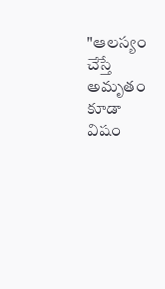"ఆలస్యం చేస్తే అమృతం కూడా విషం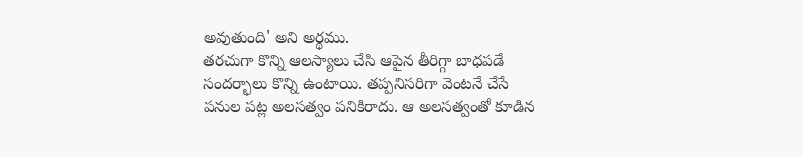అవుతుంది' అని అర్థము.
తరచుగా కొన్ని ఆలస్యాలు చేసి ఆపైన తీరిగ్గా బాధపడే సందర్భాలు కొన్ని ఉంటాయి. తప్పనిసరిగా వెంటనే చేసే పనుల పట్ల అలసత్వం పనికిరాదు. ఆ అలసత్వంతో కూడిన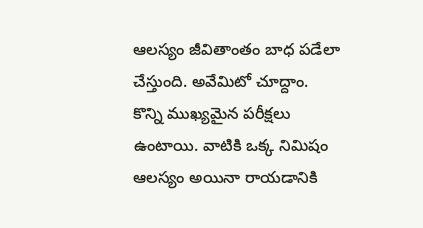ఆలస్యం జీవితాంతం బాధ పడేలా చేస్తుంది. అవేమిటో చూద్దాం.
కొన్ని ముఖ్యమైన పరీక్షలు ఉంటాయి. వాటికి ఒక్క నిమిషం ఆలస్యం అయినా రాయడానికి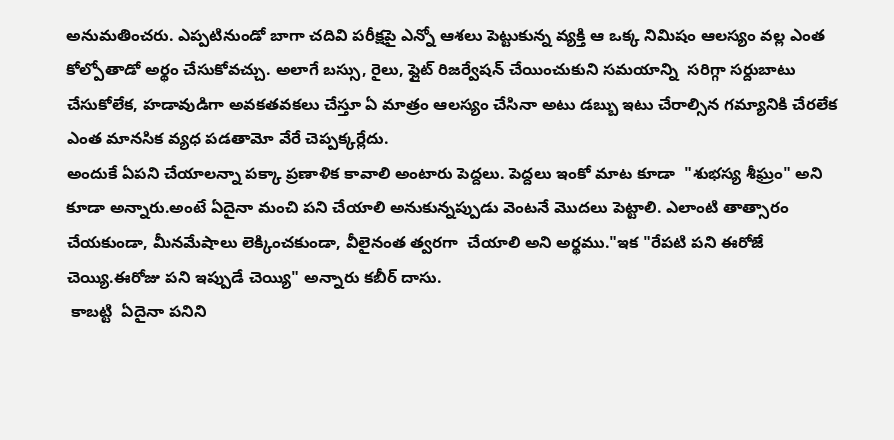అనుమతించరు. ఎప్పటినుండో బాగా చదివి పరీక్షపై ఎన్నో ఆశలు పెట్టుకున్న వ్యక్తి ఆ ఒక్క నిమిషం ఆలస్యం వల్ల ఎంత కోల్పోతాడో అర్థం చేసుకోవచ్చు. అలాగే బస్సు, రైలు, ఫ్లైట్ రిజర్వేషన్ చేయించుకుని సమయాన్ని  సరిగ్గా సర్దుబాటు చేసుకోలేక, హడావుడిగా అవకతవకలు చేస్తూ ఏ మాత్రం ఆలస్యం చేసినా అటు డబ్బు ఇటు చేరాల్సిన గమ్యానికి చేరలేక ఎంత మానసిక వ్యధ పడతామో వేరే చెప్పక్కర్లేదు.
అందుకే ఏపని చేయాలన్నా పక్కా ప్రణాళిక కావాలి అంటారు పెద్దలు. పెద్దలు ఇంకో మాట కూడా  "శుభస్య శీఘ్రం" అని కూడా అన్నారు.అంటే ఏదైనా మంచి పని చేయాలి అనుకున్నప్పుడు వెంటనే మొదలు పెట్టాలి. ఎలాంటి తాత్సారం చేయకుండా, మీనమేషాలు లెక్కించకుండా, వీలైనంత త్వరగా  చేయాలి అని అర్థము."ఇక "రేపటి పని ఈరోజే చెయ్యి.ఈరోజు పని ఇప్పుడే చెయ్యి" అన్నారు కబీర్ దాసు.
 కాబట్టి  ఏదైనా పనిని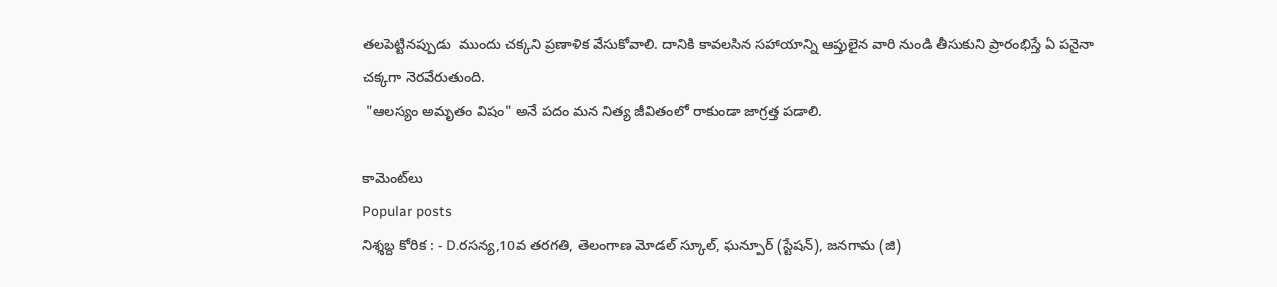తలపెట్టినప్పుడు  ముందు చక్కని ప్రణాళిక వేసుకోవాలి. దానికి కావలసిన సహాయాన్ని ఆప్తులైన వారి నుండి తీసుకుని ప్రారంభిస్తే ఏ పనైనా చక్కగా నెరవేరుతుంది.
 "ఆలస్యం అమృతం విషం" అనే పదం మన నిత్య జీవితంలో రాకుండా జాగ్రత్త పడాలి.

కామెంట్‌లు
Popular posts
నిశ్శబ్ద కోరిక : - D.రసన్య,10వ తరగతి, తెలంగాణ మోడల్ స్కూల్, ఘన్పూర్ (స్టేషన్), జనగామ (జి)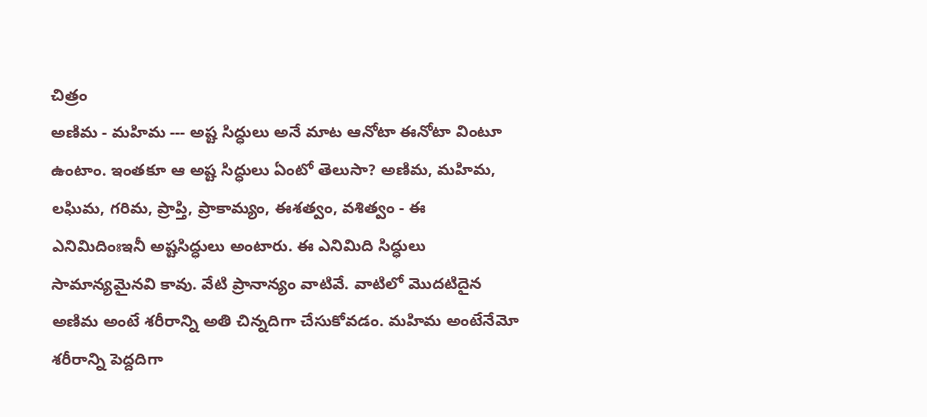చిత్రం
అణిమ - మహిమ --- అష్ట సిద్ధులు అనే మాట ఆనోటా ఈనోటా వింటూ ఉంటాం. ఇంతకూ ఆ అష్ట సిద్ధులు ఏంటో తెలుసా? అణిమ, మహిమ, లఘిమ, గరిమ, ప్రాప్తి, ప్రాకామ్యం, ఈశత్వం, వశిత్వం - ఈ ఎనిమిదింఃఇనీ అష్టసిద్ధులు అంటారు. ఈ ఎనిమిది సిద్ధులు సామాన్యమైనవి కావు. వేటి ప్రానాన్యం వాటివే. వాటిలో మొదటిదైన అణిమ అంటే శరీరాన్ని అతి చిన్నదిగా చేసుకోవడం. మహిమ అంటేనేమో శరీరాన్ని పెద్దదిగా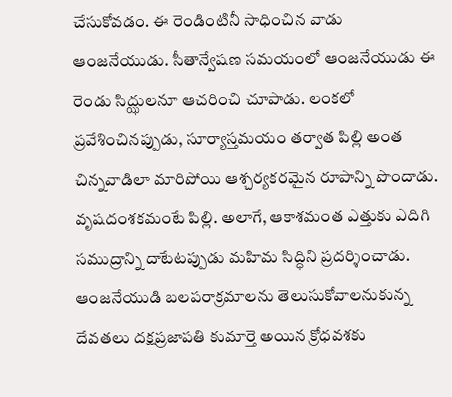చేసుకోవడం. ఈ రెండింటినీ సాధించిన వాడు ఆంజనేయుడు. సీతాన్వేషణ సమయంలో ఆంజనేయుడు ఈ రెండు సిద్ఝులనూ ఆచరించి చూపాడు. లంకలో ప్రవేశించినప్పుడు, సూర్యాస్తమయం తర్వాత పిల్లి అంత చిన్నవాడిలా మారిపోయి ఆశ్చర్యకరమైన రూపాన్ని పొందాడు. వృషదంశకమంటే పిల్లి. అలాగే, ఆకాశమంత ఎత్తుకు ఎదిగి సముద్రాన్ని దాటేటప్పుడు మహిమ సిద్ధిని ప్రదర్శించాడు. ఆంజనేయుడి బలపరాక్రమాలను తెలుసుకోవాలనుకున్న దేవతలు దక్షప్రజాపతి కుమార్తె అయిన క్రోధవశకు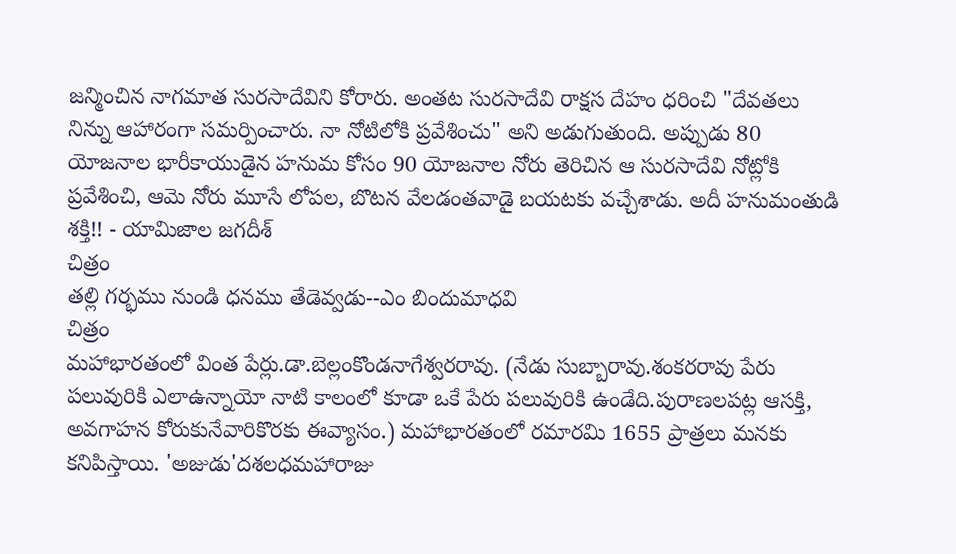జన్మించిన నాగమాత సురసాదేవిని కోరారు. అంతట సురసాదేవి రాక్షస దేహం ధరించి "దేవతలు నిన్ను ఆహారంగా సమర్పించారు. నా నోటిలోకి ప్రవేశించు" అని అడుగుతుంది. అప్పుడు 80 యోజనాల భారీకాయుడైన హనుమ కోసం 90 యోజనాల నోరు తెరిచిన ఆ సురసాదేవి నోట్లోకి ప్రవేశించి, ఆమె నోరు మూసే లోపల, బొటన వేలడంతవాడై బయటకు వచ్చేశాడు. అదీ హనుమంతుడి శక్తి!! - యామిజాల జగదీశ్
చిత్రం
తల్లి గర్భము నుండి ధనము తేడెవ్వడు--ఎం బిందుమాధవి
చిత్రం
మహాభారతంలో వింత పేర్లు.డా.బెల్లంకొండనాగేశ్వరరావు. (నేడు సుబ్బారావు.శంకరరావు పేరు పలువురికి ఎలాఉన్నాయో నాటి కాలంలో కూడా ఒకే పేరు పలువురికి ఉండేది.పురాణలపట్ల ఆసక్తి, అవగాహన కోరుకునేవారికొరకు ఈవ్యాసం.) మహాభారతంలో రమారమి 1655 ప్రాత్రలు మనకు కనిపిస్తాయి. 'అజుడు'దశలధమహారాజు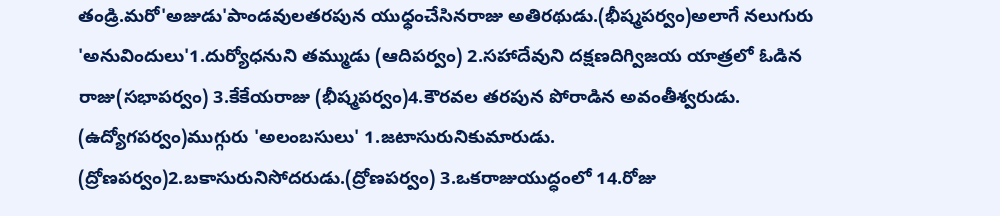తండ్రి.మరో'అజుడు'పాండవులతరపున యుధ్ధంచేసినరాజు అతిరథుడు.(భీష్మపర్వం)అలాగే నలుగురు 'అనువిందులు'1.దుర్యోధనుని తమ్ముడు (ఆదిపర్వం) 2.సహాదేవుని దక్షణదిగ్విజయ యాత్రలో ఓడిన రాజు(సభాపర్వం) 3.కేకేయరాజు (భీష్మపర్వం)4.కౌరవల తరపున పోరాడిన అవంతీశ్వరుడు. (ఉద్యోగపర్వం)ముగ్గురు 'అలంబసులు' 1.జటాసురునికుమారుడు. (ద్రోణపర్వం)2.బకాసురునిసోదరుడు.(ద్రోణపర్వం) 3.ఒకరాజుయుద్ధంలో 14.రోజు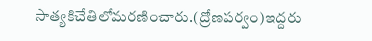సాత్యకిచేతిలోమరణించారు.(ద్రోణపర్వం)ఇద్దరు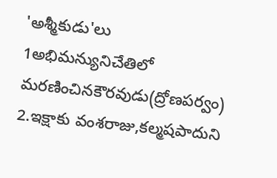'అశ్మీకుడు'లు 1అభిమన్యునిచేతిలో మరణించినకౌరవుడు(ద్రోణపర్వం) 2.ఇక్షాకు వంశరాజు,కల్మషపాదుని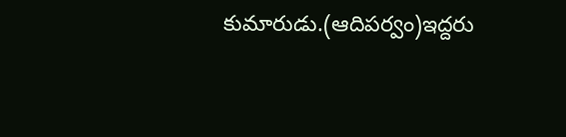కుమారుడు.(ఆదిపర్వం)ఇద్దరు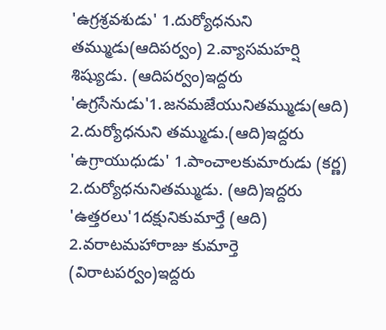'ఉగ్రశ్రవశుడు' 1.దుర్యోధనుని తమ్ముడు(ఆదిపర్వం) 2.వ్యాసమహర్షి శిష్యుడు. (ఆదిపర్వం)ఇద్దరు 'ఉగ్రసేనుడు'1.జనమజేయునితమ్ముడు(ఆది) 2.దుర్యోధనుని తమ్ముడు.(ఆది)ఇద్దరు 'ఉగ్రాయుధుడు' 1.పాంచాలకుమారుడు (కర్ణ) 2.దుర్యోధనునితమ్ముడు. (ఆది)ఇద్దరు 'ఉత్తరలు'1దక్షునికుమార్తే (ఆది) 2.వరాటమహారాజు కుమార్తె (విరాటపర్వం)ఇద్దరు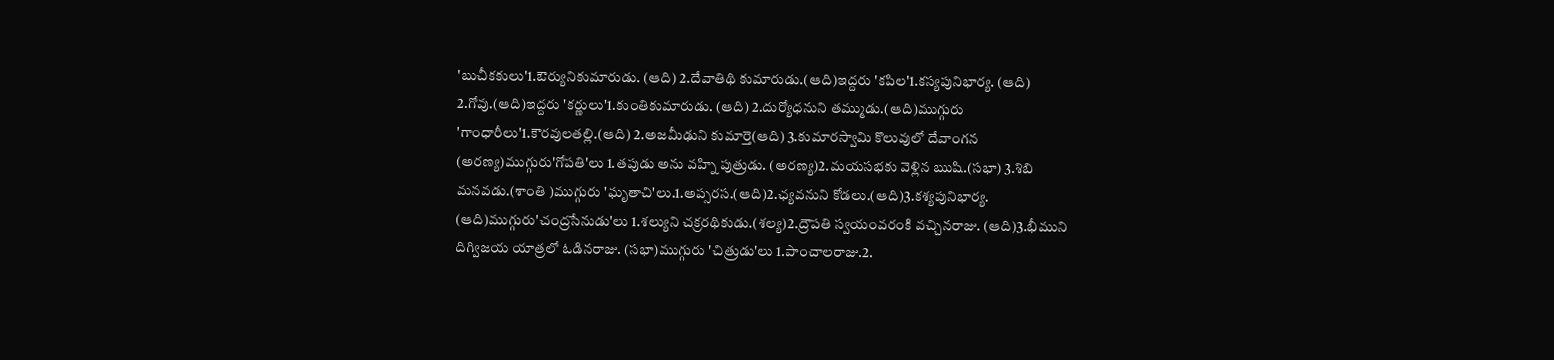'బుచీకకులు'1.ఔర్యునికుమారుడు. (ఆది) 2.దేవాతిథి కుమారుడు.(ఆది)ఇద్దరు 'కపిల'1.కస్యపునిభార్య. (ఆది) 2.గోవు.(ఆది)ఇద్దరు 'కర్ణులు'1.కుంతికుమారుడు. (ఆది) 2.దుర్యోధనుని తమ్ముడు.(ఆది)ముగ్గురు 'గాంధారీలు'1.కౌరవులతల్లి.(ఆది) 2.అజమీఢుని కుమార్తె(ఆది) 3.కుమారస్వామి కొలువులో దేవాంగన (అరణ్య)ముగ్గురు'గోపతి'లు 1.తపుడు అను వహ్ని పుత్రుడు. (అరణ్య)2.మయసభకు వెళ్లిన ఋషి.(సభా) 3.శిబి మనవడు.(శాంతి )ముగ్గురు 'ఘృతాచి'లు.1.అప్సరస.(ఆది)2.ఛ్యవనుని కోడలు.(ఆది)3.కశ్యపునిభార్య. (ఆది)ముగ్గురు'చంద్రసేనుడు'లు 1.శల్యుని చక్రరథికుడు.(శల్య)2.ద్రౌపతి స్వయంవరంకి వచ్చినరాజు. (ఆది)3.భీముని దిగ్విజయ యాత్రలో ఓడినరాజు. (సభా)ముగ్గురు 'చిత్రుడు'లు 1.పాంచాలరాజు.2.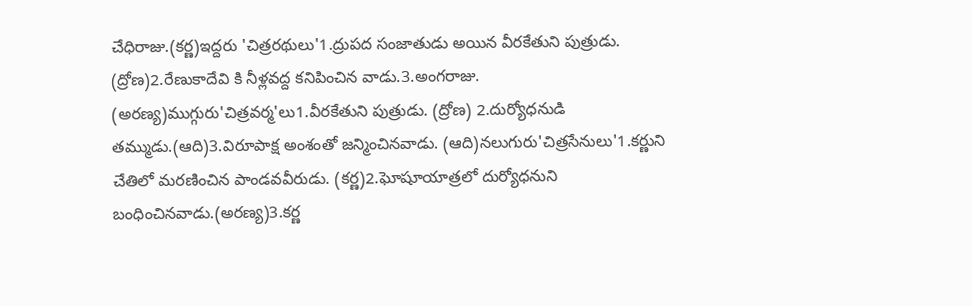చేధిరాజు.(కర్ణ)ఇద్దరు 'చిత్రరథులు'1.ద్రుపద సంజాతుడు అయిన వీరకేతుని పుత్రుడు. (ద్రోణ)2.రేణుకాదేవి కి నీళ్లవద్ద కనిపించిన వాడు.3.అంగరాజు. (అరణ్య)ముగ్గురు'చిత్రవర్మ'లు1.వీరకేతుని పుత్రుడు. (ద్రోణ) 2.దుర్యోధనుడి తమ్ముడు.(ఆది)3.విరూపాక్ష అంశంతో జన్మించినవాడు. (ఆది)నలుగురు'చిత్రసేనులు'1.కర్ణుని చేతిలో మరణించిన పాండవవీరుడు. (కర్ణ)2.ఘోషూయాత్రలో దుర్యోధనుని బంధించినవాడు.(అరణ్య)3.కర్ణ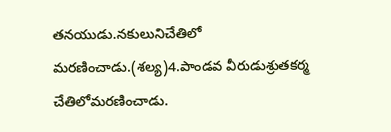తనయుడు.నకులునిచేతిలో మరణించాడు.(శల్య)4.పాండవ వీరుడుశ్రుతకర్మ చేతిలోమరణించాడు.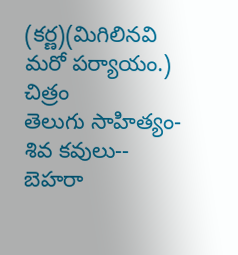(కర్ణ)(మిగిలినవి మరో పర్యాయం.)
చిత్రం
తెలుగు సాహిత్యం-శివ కవులు-- బెహరా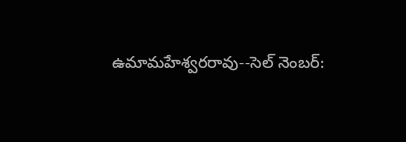ఉమామహేశ్వరరావు--సెల్ నెంబర్: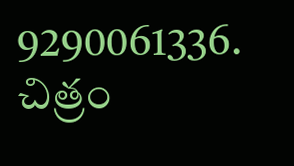9290061336.
చిత్రం